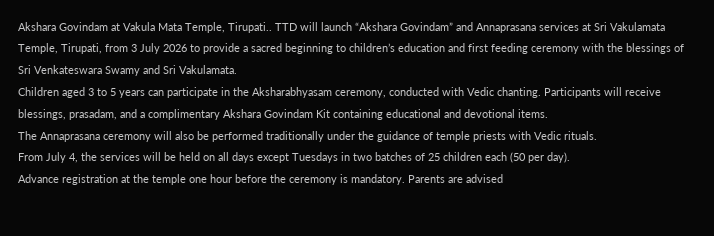Akshara Govindam at Vakula Mata Temple, Tirupati.. TTD will launch “Akshara Govindam” and Annaprasana services at Sri Vakulamata Temple, Tirupati, from 3 July 2026 to provide a sacred beginning to children’s education and first feeding ceremony with the blessings of Sri Venkateswara Swamy and Sri Vakulamata.
Children aged 3 to 5 years can participate in the Aksharabhyasam ceremony, conducted with Vedic chanting. Participants will receive blessings, prasadam, and a complimentary Akshara Govindam Kit containing educational and devotional items.
The Annaprasana ceremony will also be performed traditionally under the guidance of temple priests with Vedic rituals.
From July 4, the services will be held on all days except Tuesdays in two batches of 25 children each (50 per day).
Advance registration at the temple one hour before the ceremony is mandatory. Parents are advised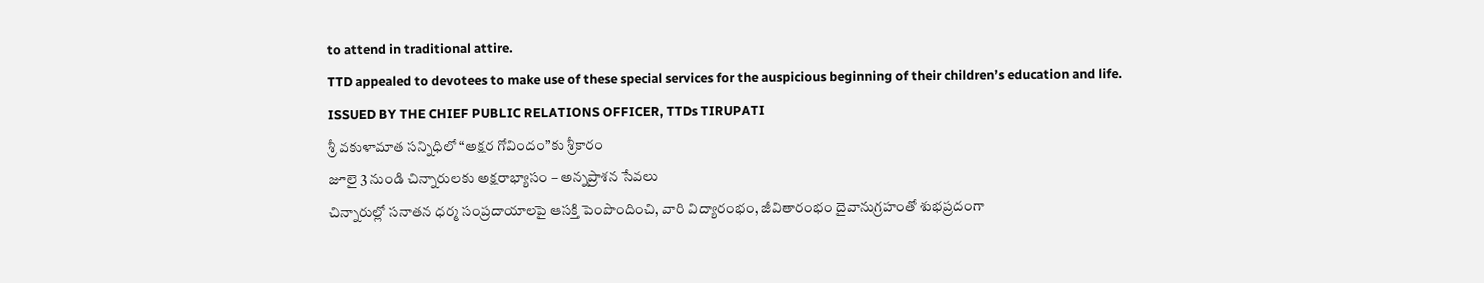to attend in traditional attire.
TTD appealed to devotees to make use of these special services for the auspicious beginning of their children’s education and life.
ISSUED BY THE CHIEF PUBLIC RELATIONS OFFICER, TTDs TIRUPATI
శ్రీ వకుళామాత సన్నిధిలో “అక్షర గోవిందం”కు శ్రీకారం
జూలై 3 నుండి చిన్నారులకు అక్షరాభ్యాసం – అన్నప్రాశన సేవలు
చిన్నారుల్లో సనాతన ధర్మ సంప్రదాయాలపై ఆసక్తి పెంపొందించి, వారి విద్యారంభం, జీవితారంభం దైవానుగ్రహంతో శుభప్రదంగా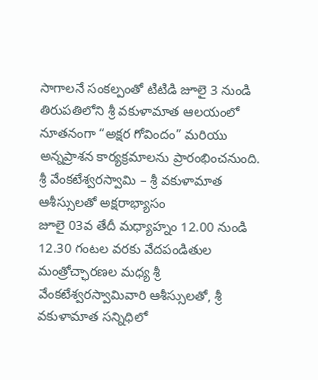సాగాలనే సంకల్పంతో టిటిడి జూలై 3 నుండి తిరుపతిలోని శ్రీ వకుళామాత ఆలయంలో నూతనంగా “అక్షర గోవిందం” మరియు అన్నప్రాశన కార్యక్రమాలను ప్రారంభించనుంది.
శ్రీ వేంకటేశ్వరస్వామి – శ్రీ వకుళామాత ఆశీస్సులతో అక్షరాభ్యాసం
జూలై 03వ తేదీ మధ్యాహ్నం 12.00 నుండి 12.30 గంటల వరకు వేదపండితుల మంత్రోచ్ఛారణల మధ్య శ్రీ వేంకటేశ్వరస్వామివారి ఆశీస్సులతో, శ్రీ వకుళామాత సన్నిధిలో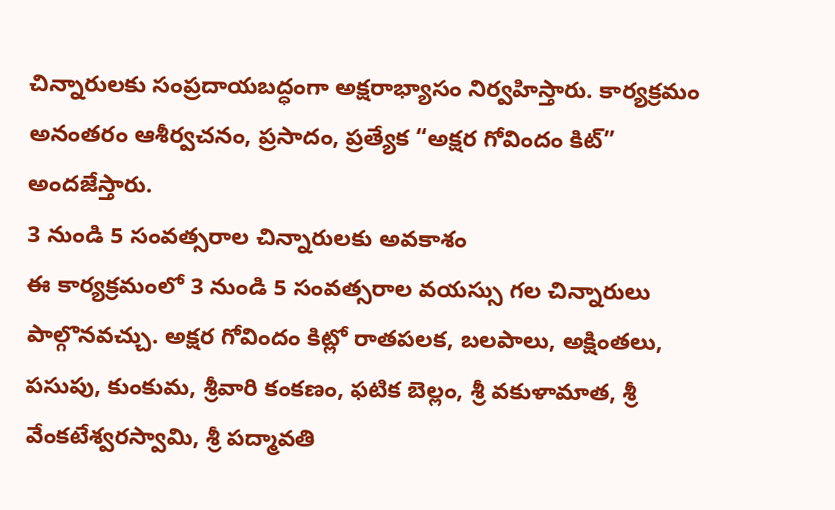చిన్నారులకు సంప్రదాయబద్ధంగా అక్షరాభ్యాసం నిర్వహిస్తారు. కార్యక్రమం అనంతరం ఆశీర్వచనం, ప్రసాదం, ప్రత్యేక “అక్షర గోవిందం కిట్” అందజేస్తారు.
3 నుండి 5 సంవత్సరాల చిన్నారులకు అవకాశం
ఈ కార్యక్రమంలో 3 నుండి 5 సంవత్సరాల వయస్సు గల చిన్నారులు పాల్గొనవచ్చు. అక్షర గోవిందం కిట్లో రాతపలక, బలపాలు, అక్షింతలు, పసుపు, కుంకుమ, శ్రీవారి కంకణం, ఫటిక బెల్లం, శ్రీ వకుళామాత, శ్రీ వేంకటేశ్వరస్వామి, శ్రీ పద్మావతి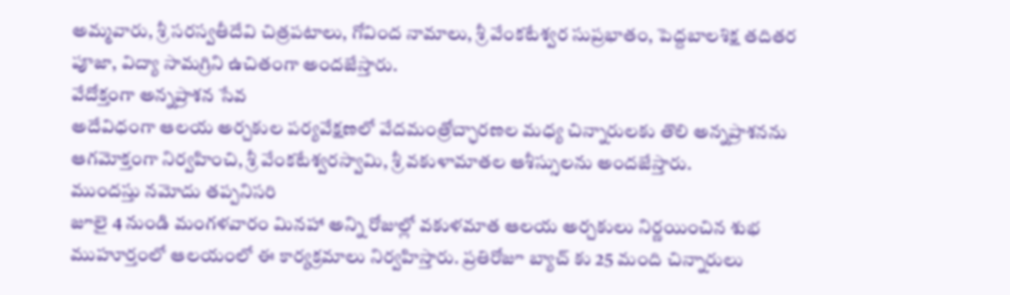అమ్మవారు, శ్రీ సరస్వతీదేవి చిత్రపటాలు, గోవింద నామాలు, శ్రీ వేంకటేశ్వర సుప్రభాతం, పెద్దబాలశిక్ష తదితర పూజా, విద్యా సామగ్రిని ఉచితంగా అందజేస్తారు.
వేదోక్తంగా అన్నప్రాశన సేవ
అదేవిధంగా ఆలయ అర్చకుల పర్యవేక్షణలో వేదమంత్రోచ్ఛారణల మధ్య చిన్నారులకు తొలి అన్నప్రాశనను ఆగమోక్తంగా నిర్వహించి, శ్రీ వేంకటేశ్వరస్వామి, శ్రీ వకుళామాతల ఆశీస్సులను అందజేస్తారు.
ముందస్తు నమోదు తప్పనిసరి
జూలై 4 నుండి మంగళవారం మినహా అన్ని రోజుల్లో వకుళమాత ఆలయ అర్చకులు నిర్ణయించిన శుభ ముహూర్తంలో ఆలయంలో ఈ కార్యక్రమాలు నిర్వహిస్తారు. ప్రతిరోజూ బ్యాచ్ కు 25 మంది చిన్నారులు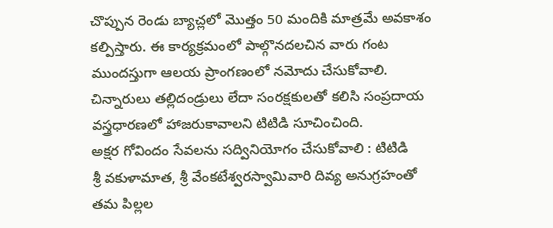చొప్పున రెండు బ్యాచ్లలో మొత్తం 50 మందికి మాత్రమే అవకాశం కల్పిస్తారు. ఈ కార్యక్రమంలో పాల్గొనదలచిన వారు గంట ముందస్తుగా ఆలయ ప్రాంగణంలో నమోదు చేసుకోవాలి. చిన్నారులు తల్లిదండ్రులు లేదా సంరక్షకులతో కలిసి సంప్రదాయ వస్త్రధారణలో హాజరుకావాలని టిటిడి సూచించింది.
అక్షర గోవిందం సేవలను సద్వినియోగం చేసుకోవాలి : టిటిడి
శ్రీ వకుళామాత, శ్రీ వేంకటేశ్వరస్వామివారి దివ్య అనుగ్రహంతో తమ పిల్లల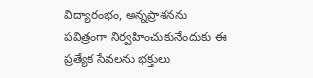విద్యారంభం, అన్నప్రాశనను పవిత్రంగా నిర్వహించుకునేందుకు ఈ ప్రత్యేక సేవలను భక్తులు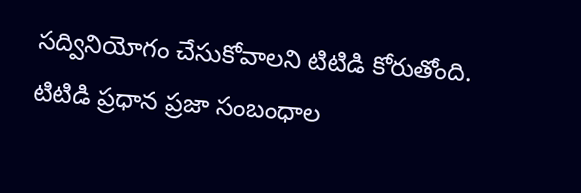సద్వినియోగం చేసుకోవాలని టిటిడి కోరుతోంది.
టిటిడి ప్రధాన ప్రజా సంబంధాల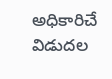అధికారిచే విడుదల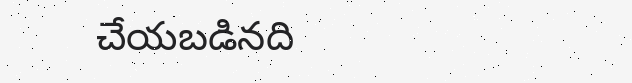చేయబడినది